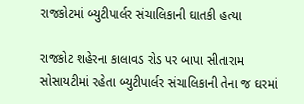રાજકોટમાં બ્યુટીપાર્લર સંચાલિકાની ઘાતકી હત્યા

રાજકોટ શહેરના કાલાવડ રોડ પર બાપા સીતારામ સોસાયટીમાં રહેતા બ્યુટીપાર્લર સંચાલિકાની તેના જ ઘરમાં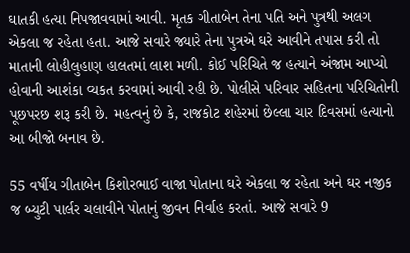ઘાતકી હત્યા નિપજાવવામાં આવી. મૃતક ગીતાબેન તેના પતિ અને પુત્રથી અલગ એકલા જ રહેતા હતા. આજે સવારે જ્યારે તેના પુત્રએ ઘરે આવીને તપાસ કરી તો માતાની લોહીલુહાણ હાલતમાં લાશ મળી. કોઈ પરિચિતે જ હત્યાને અંજામ આપ્યો હોવાની આશંકા વ્યકત કરવામાં આવી રહી છે. પોલીસે પરિવાર સહિતના પરિચિતોની પૂછપરછ શરૂ કરી છે. મહત્વનું છે કે, રાજકોટ શહેરમાં છેલ્લા ચાર દિવસમાં હત્યાનો આ બીજો બનાવ છે.

55 વર્ષીય ગીતાબેન કિશોરભાઈ વાજા પોતાના ઘરે એકલા જ રહેતા અને ઘર નજીક જ બ્યુટી પાર્લર ચલાવીને પોતાનું જીવન નિર્વાહ કરતાં. આજે સવારે 9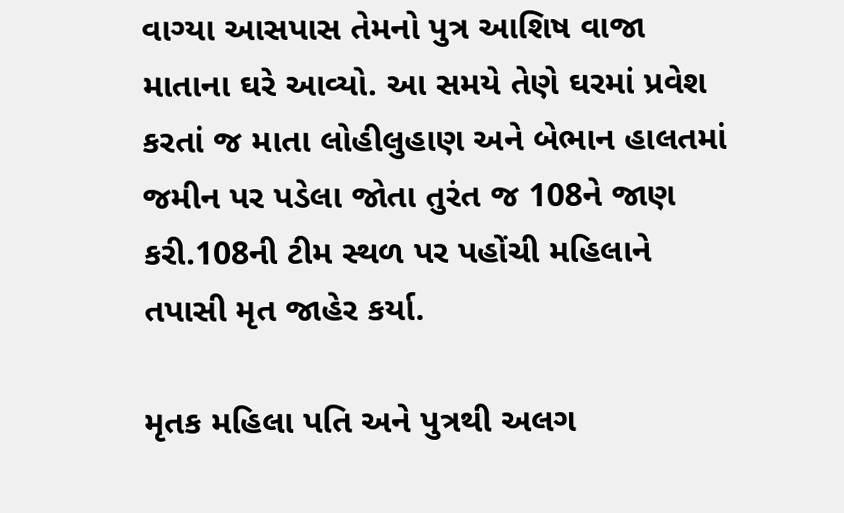વાગ્યા આસપાસ તેમનો પુત્ર આશિષ વાજા માતાના ઘરે આવ્યો. આ સમયે તેણે ઘરમાં પ્રવેશ કરતાં જ માતા લોહીલુહાણ અને બેભાન હાલતમાં જમીન પર પડેલા જોતા તુરંત જ 108ને જાણ કરી.108ની ટીમ સ્થળ પર પહોંચી મહિલાને તપાસી મૃત જાહેર કર્યા.

મૃતક મહિલા પતિ અને પુત્રથી અલગ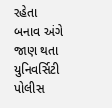રહેતા
બનાવ અંગે જાણ થતા યુનિવર્સિટી પોલીસ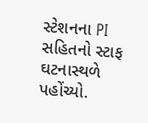સ્ટેશનના PI સહિતનો સ્ટાફ ઘટનાસ્થળે પહોંચ્યો.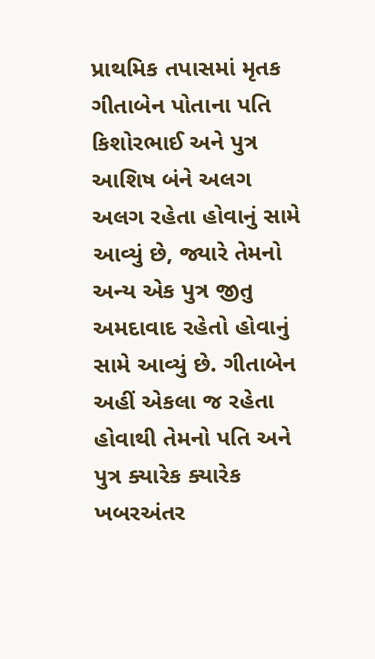પ્રાથમિક તપાસમાં મૃતક ગીતાબેન પોતાના પતિ કિશોરભાઈ અને પુત્ર આશિષ બંને અલગ અલગ રહેતા હોવાનું સામે આવ્યું છે, જ્યારે તેમનો અન્ય એક પુત્ર જીતુ અમદાવાદ રહેતો હોવાનું સામે આવ્યું છે. ગીતાબેન અહીં એકલા જ રહેતા હોવાથી તેમનો પતિ અને પુત્ર ક્યારેક ક્યારેક ખબરઅંતર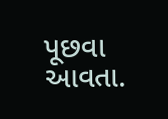પૂછવા આવતા.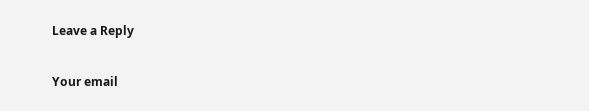Leave a Reply

Your email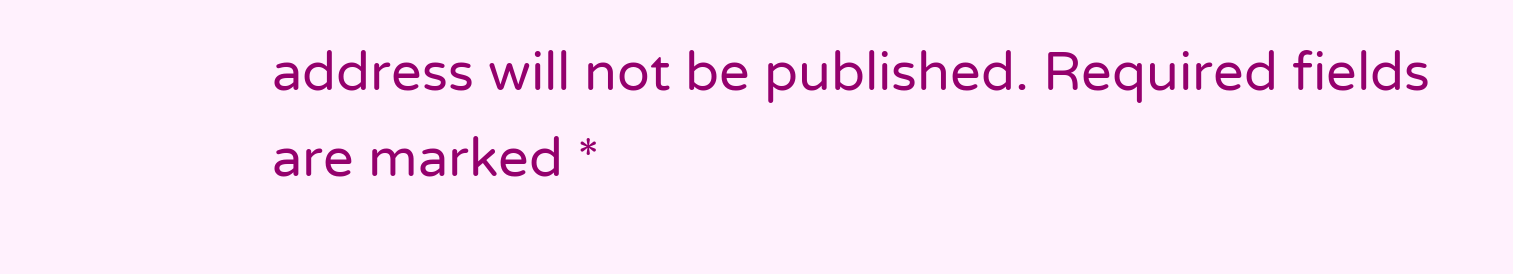address will not be published. Required fields are marked *